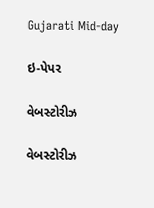Gujarati Mid-day

ઇ-પેપર

વેબસ્ટોરીઝ

વેબસ્ટોરીઝ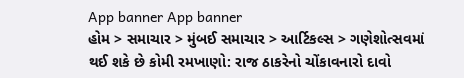App banner App banner
હોમ > સમાચાર > મુંબઈ સમાચાર > આર્ટિકલ્સ > ગણેશોત્સવમાં થઈ શકે છે કોમી રમખાણો: રાજ ઠાકરેનો ચોંકાવનારો દાવો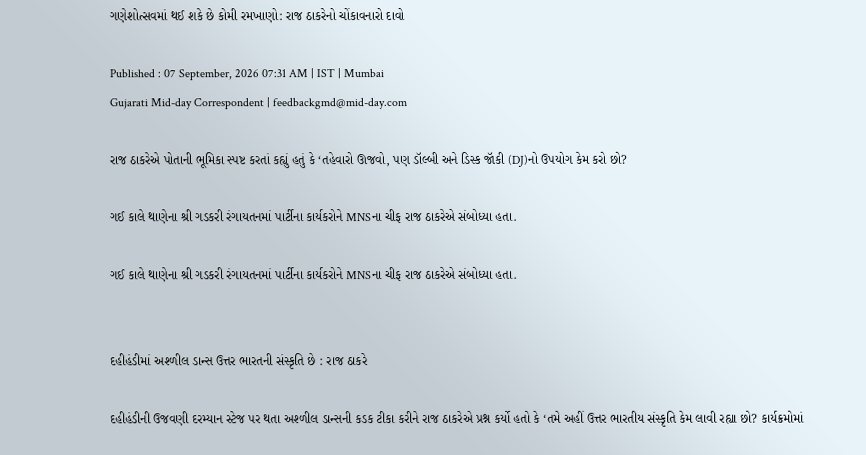ગણેશોત્સવમાં થઈ શકે છે કોમી રમખાણો: રાજ ઠાકરેનો ચોંકાવનારો દાવો

Published : 07 September, 2026 07:31 AM | IST | Mumbai
Gujarati Mid-day Correspondent | feedbackgmd@mid-day.com

રાજ ઠાકરેએ પોતાની ભૂમિકા સ્પષ્ટ કરતાં કહ્યું હતું કે ‘તહેવારો ઊજવો, પણ ડૉલ્બી અને ડિસ્ક જૉકી (DJ)નો ઉપયોગ કેમ કરો છો?

ગઈ કાલે થાણેના શ્રી ગડકરી રંગાયતનમાં પાર્ટીના કાર્યકરોને MNSના ચીફ રાજ ઠાકરેએ સંબોધ્યા હતા.

ગઈ કાલે થાણેના શ્રી ગડકરી રંગાયતનમાં પાર્ટીના કાર્યકરોને MNSના ચીફ રાજ ઠાકરેએ સંબોધ્યા હતા.


દહીહંડીમાં અશ્ળીલ ડાન્સ ઉત્તર ભારતની સંસ્કૃતિ છે : રાજ ઠાકરે

દહીહંડીની ઉજવણી દરમ્યાન સ્ટેજ પર થતા અશ્ળીલ ડાન્સની કડક ટીકા કરીને રાજ ઠાકરેએ પ્રશ્ન કર્યો હતો કે ‘તમે અહીં ઉત્તર ભારતીય સંસ્કૃતિ કેમ લાવી રહ્યા છો? કાર્યક્રમોમાં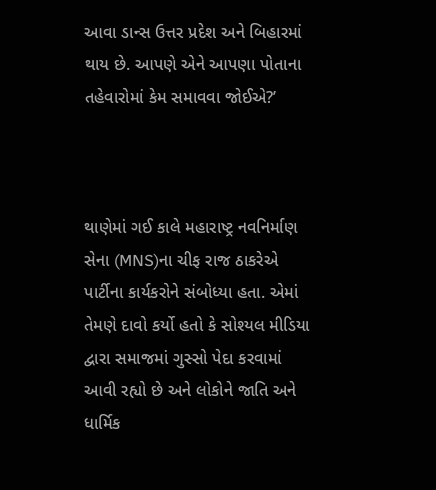આવા ડાન્સ ઉત્તર પ્રદેશ અને બિહારમાં થાય છે. આપણે એને આપણા પોતાના તહેવારોમાં કેમ સમાવવા જોઈએ?’



થાણેમાં ગઈ કાલે મહારાષ્ટ્ર નવનિર્માણ સેના (MNS)ના ચીફ રાજ ઠાકરેએ પાર્ટીના કાર્યકરોને સંબોધ્યા હતા. એમાં તેમણે દાવો કર્યો હતો કે સોશ્યલ મીડિયા દ્વારા સમાજમાં ગુસ્સો પેદા કરવામાં આવી રહ્યો છે અને લોકોને જાતિ અને ધાર્મિક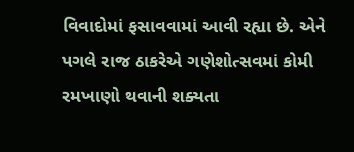વિવાદોમાં ફસાવવામાં આવી રહ્યા છે. એને પગલે રાજ ઠાકરેએ ગણેશોત્સવમાં કોમી રમખાણો થવાની શક્યતા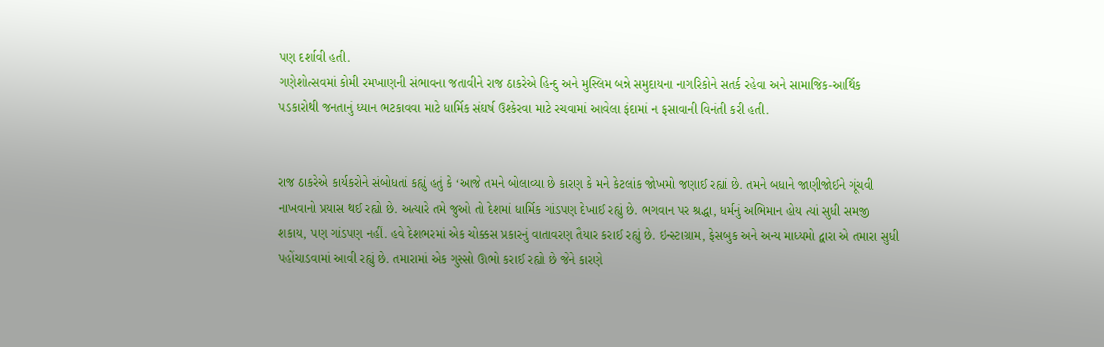પણ દર્શાવી હતી.
ગણેશોત્સવમાં કોમી રમખાણની સંભાવના જતાવીને રાજ ઠાકરેએ હિન્દુ અને મુસ્લિમ બન્ને સમુદાયના નાગરિકોને સતર્ક રહેવા અને સામાજિક-આર્થિક પડકારોથી જનતાનું ધ્યાન ભટકાવવા માટે ધાર્મિક સંઘર્ષ ઉશ્કેરવા માટે રચવામાં આવેલા ફંદામાં ન ફસાવાની વિનંતી કરી હતી.


રાજ ઠાકરેએ કાર્યકરોને સંબોધતાં કહ્યું હતું કે ‘આજે તમને બોલાવ્યા છે કારણ કે મને કેટલાંક જોખમો જણાઈ રહ્યાં છે. તમને બધાને જાણીજોઈને ગૂંચવી નાખવાનો પ્રયાસ થઈ રહ્યો છે. અત્યારે તમે જુઓ તો દેશમાં ધાર્મિક ગાંડપણ દેખાઈ રહ્યું છે. ભગવાન પર શ્રદ્ધા, ધર્મનું અભિમાન હોય ત્યાં સુધી સમજી શકાય, પણ ગાંડપણ નહીં. હવે દેશભરમાં એક ચોક્કસ પ્રકારનું વાતાવરણ તૈયાર કરાઈ રહ્યું છે. ઇન્સ્ટાગ્રામ, ફેસબુક અને અન્ય માધ્યમો દ્વારા એ તમારા સુધી પહોંચાડવામાં આવી રહ્યું છે. તમારામાં એક ગુસ્સો ઊભો કરાઈ રહ્યો છે જેને કારણે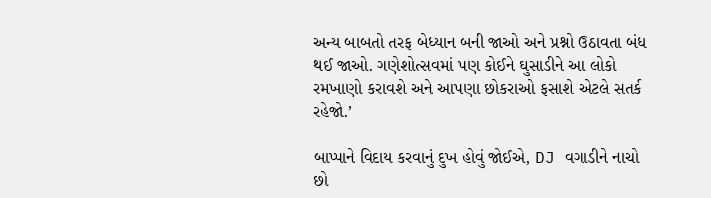અન્ય બાબતો તરફ બેધ્યાન બની જાઓ અને પ્રશ્નો ઉઠાવતા બંધ થઈ જાઓ. ગણેશોત્સવમાં પણ કોઈને ઘુસાડીને આ લોકો રમખાણો કરાવશે અને આપણા છોકરાઓ ફસાશે એટલે સતર્ક રહેજો.’

બાપ્પાને વિદાય કરવાનું દુખ હોવું જોઈએ, DJ વગાડીને નાચો છો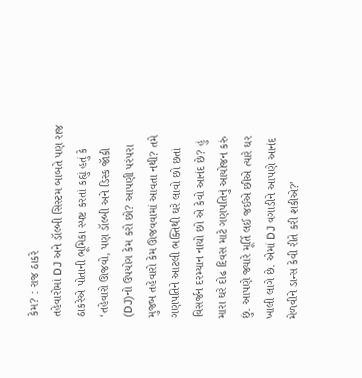કેમ? : રાજ ઠાકરે
તહેવારોમાં DJ અને ડૉલ્બી સિસ્ટમ બાબતે પણ રાજ ઠાકરેએ પોતાની ભૂમિકા સ્પષ્ટ કરતાં કહ્યું હતું કે ‘તહેવારો ઊજવો, પણ ડૉલ્બી અને ડિસ્ક જૉકી (DJ)નો ઉપયોગ કેમ કરો છો? આપણી પરંપરા મુજબ તહેવારો કેમ ઊજવવામાં આવતા નથી? તમે ગણપતિને આટલી ભક્તિથી ઘરે લાવો છો છતાં વિસર્જન દરમ્યાન નાચો છો એ કેવો આનંદ છે? હું મારા ઘરે દોઢ દિવસ માટે ગણપતિનું આયોજન કરું છું. આપણે જ્યારે મૂર્તિ લઈ જઈએ છીએ ત્યારે ઘર ખાલી લાગે છે. એમાં DJ વગાડીને આપણે આનંદ મેળવીને ડાન્સ કેવી રીતે કરી શકીએ?’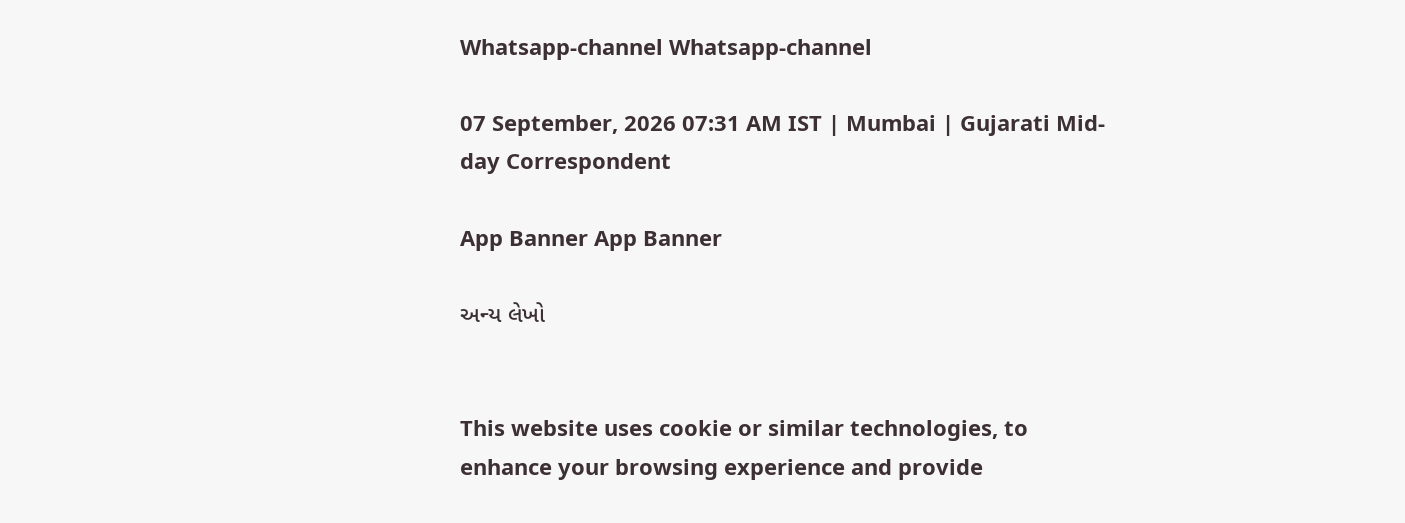Whatsapp-channel Whatsapp-channel

07 September, 2026 07:31 AM IST | Mumbai | Gujarati Mid-day Correspondent

App Banner App Banner

અન્ય લેખો


This website uses cookie or similar technologies, to enhance your browsing experience and provide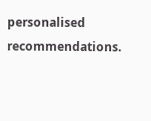personalised recommendations.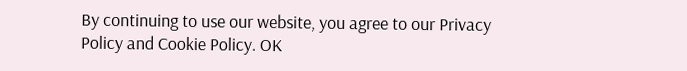By continuing to use our website, you agree to our Privacy Policy and Cookie Policy. OK